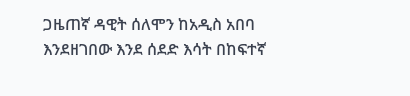ጋዜጠኛ ዳዊት ሰለሞን ከአዲስ አበባ እንደዘገበው እንደ ሰደድ እሳት በከፍተኛ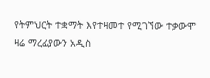የትምህርት ተቋማት እየተዛመተ የሚገኘው ተቃውሞ ዛሬ ማረፊያውን አዲስ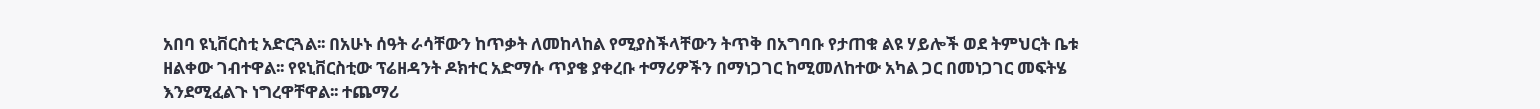አበባ ዩኒቨርስቲ አድርጓል፡፡ በአሁኑ ሰዓት ራሳቸውን ከጥቃት ለመከላከል የሚያስችላቸውን ትጥቅ በአግባቡ የታጠቁ ልዩ ሃይሎች ወደ ትምህርት ቤቱ ዘልቀው ገብተዋል፡፡ የዩኒቨርስቲው ፕሬዘዳንት ዶክተር አድማሱ ጥያቄ ያቀረቡ ተማሪዎችን በማነጋገር ከሚመለከተው አካል ጋር በመነጋገር መፍትሄ እንደሚፈልጉ ነግረዋቸዋል፡፡ ተጨማሪ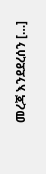መረጃ እንደደረሰን […]